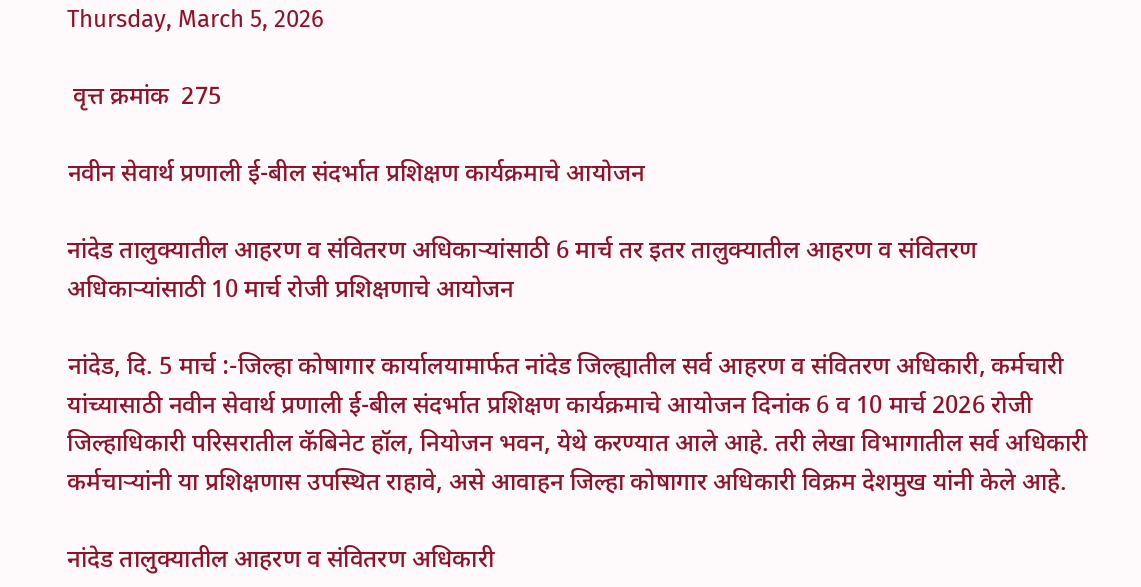Thursday, March 5, 2026

 वृत्त क्रमांक  275

नवीन सेवार्थ प्रणाली ई-बील संदर्भात प्रशिक्षण कार्यक्रमाचे आयोजन

नांदेड तालुक्यातील आहरण व संवितरण अधिकाऱ्यांसाठी 6 मार्च तर इतर तालुक्यातील आहरण व संवितरण अधिकाऱ्यांसाठी 10 मार्च रोजी प्रशिक्षणाचे आयोजन

नांदेड, दि. 5 मार्च :-जिल्हा कोषागार कार्यालयामार्फत नांदेड जिल्ह्यातील सर्व आहरण व संवितरण अधिकारी, कर्मचारी यांच्यासाठी नवीन सेवार्थ प्रणाली ई-बील संदर्भात प्रशिक्षण कार्यक्रमाचे आयोजन दिनांक 6 व 10 मार्च 2026 रोजी जिल्हाधिकारी परिसरातील कॅबिनेट हॉल, नियोजन भवन, येथे करण्यात आले आहे. तरी लेखा विभागातील सर्व अधिकारी कर्मचाऱ्यांनी या प्रशिक्षणास उपस्थित राहावे, असे आवाहन जिल्हा कोषागार अधिकारी विक्रम देशमुख यांनी केले आहे.

नांदेड तालुक्यातील आहरण व संवितरण अधिकारी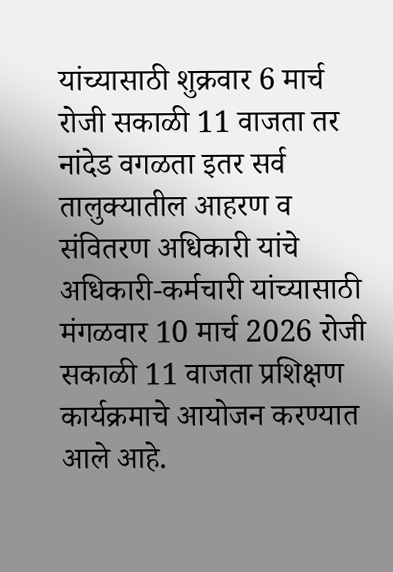यांच्यासाठी शुक्रवार 6 मार्च रोजी सकाळी 11 वाजता तर नांदेड वगळता इतर सर्व तालुक्यातील आहरण व संवितरण अधिकारी यांचे अधिकारी-कर्मचारी यांच्यासाठी मंगळवार 10 मार्च 2026 रोजी सकाळी 11 वाजता प्रशिक्षण कार्यक्रमाचे आयोजन करण्यात आले आहे.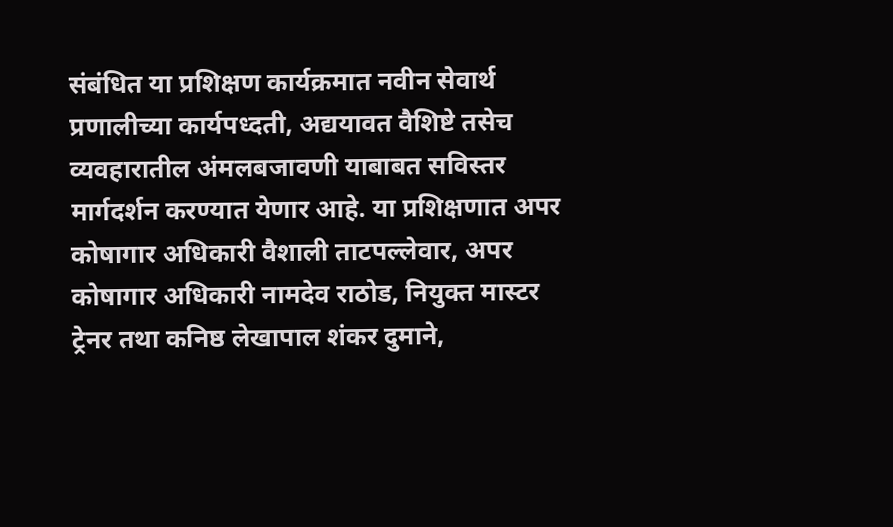संबंधित या प्रशिक्षण कार्यक्रमात नवीन सेवार्थ प्रणालीच्या कार्यपध्दती, अद्ययावत वैशिष्टे तसेच व्यवहारातील अंमलबजावणी याबाबत सविस्तर मार्गदर्शन करण्यात येणार आहे. या प्रशिक्षणात अपर कोषागार अधिकारी वैशाली ताटपल्लेवार, अपर कोषागार अधिकारी नामदेव राठोड, नियुक्त मास्टर ट्रेनर तथा कनिष्ठ लेखापाल शंकर दुमाने,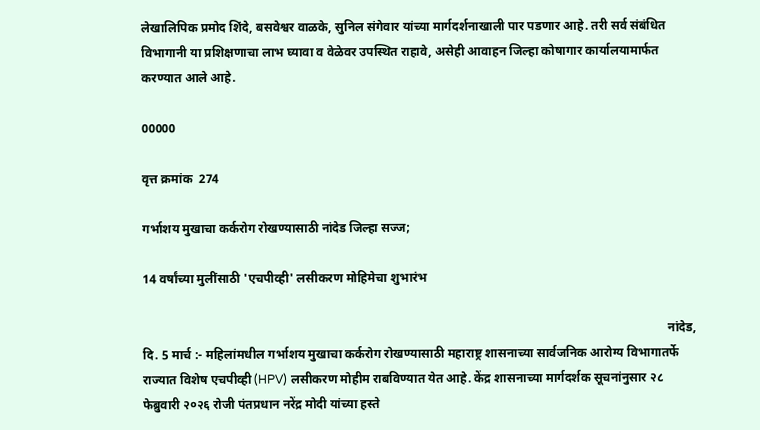लेखालिपिक प्रमोद शिंदे, बसवेश्वर वाळके, सुनिल संगेवार यांच्या मार्गदर्शनाखाली पार पडणार आहे. तरी सर्व संबंधित विभागानी या प्रशिक्षणाचा लाभ घ्यावा व वेळेवर उपस्थित राहावे, असेही आवाहन जिल्हा कोषागार कार्यालयामार्फत करण्यात आले आहे.

00000

वृत्त क्रमांक  274

गर्भाशय मुखाचा कर्करोग रोखण्यासाठी नांदेड जिल्हा सज्ज;

14 वर्षांच्या मुलींसाठी 'एचपीव्ही' लसीकरण मोहिमेचा शुभारंभ

                                                                                                                                                                        नांदेड, दि. 5 मार्च :- महिलांमधील गर्भाशय मुखाचा कर्करोग रोखण्यासाठी महाराष्ट्र शासनाच्या सार्वजनिक आरोग्य विभागातर्फे राज्यात विशेष एचपीव्ही (HPV) लसीकरण मोहीम राबविण्यात येत आहे. केंद्र शासनाच्या मार्गदर्शक सूचनांनुसार २८ फेब्रुवारी २०२६ रोजी पंतप्रधान नरेंद्र मोदी यांच्या हस्ते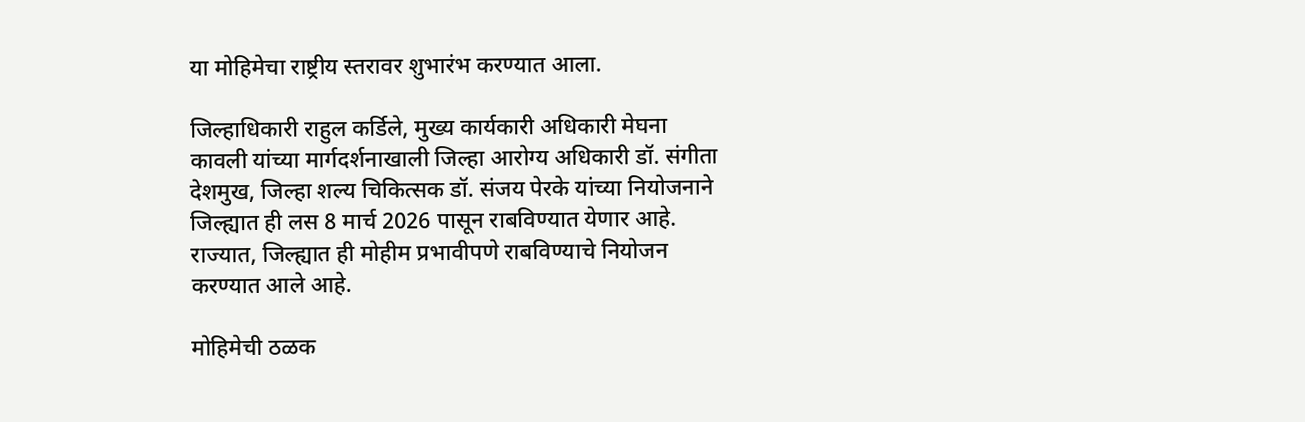या मोहिमेचा राष्ट्रीय स्तरावर शुभारंभ करण्यात आला.

जिल्हाधिकारी राहुल कर्डिले, मुख्य कार्यकारी अधिकारी मेघना कावली यांच्या मार्गदर्शनाखाली जिल्हा आरोग्य अधिकारी डॉ. संगीता देशमुख, जिल्हा शल्य चिकित्सक डॉ. संजय पेरके यांच्या नियोजनाने जिल्ह्यात ही लस 8 मार्च 2026 पासून राबविण्यात येणार आहे. राज्यात, जिल्ह्यात ही मोहीम प्रभावीपणे राबविण्याचे नियोजन करण्यात आले आहे.

मोहिमेची ठळक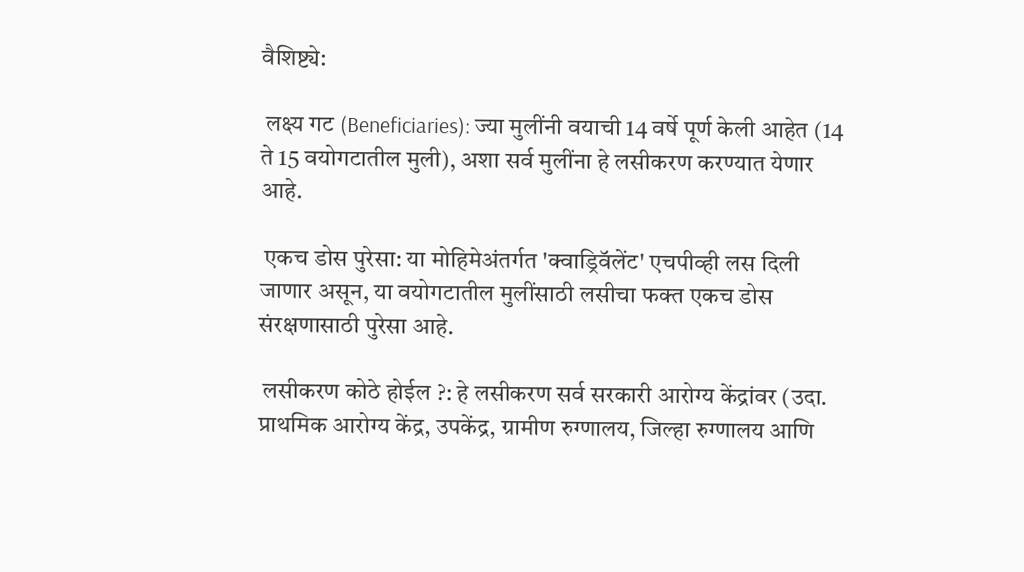वैशिष्ट्ये:

 लक्ष्य गट (Beneficiaries): ज्या मुलींनी वयाची 14 वर्षे पूर्ण केली आहेत (14 ते 15 वयोगटातील मुली), अशा सर्व मुलींना हे लसीकरण करण्यात येणार आहे.

 एकच डोस पुरेसा: या मोहिमेअंतर्गत 'क्वाड्रिवॅलेंट' एचपीव्ही लस दिली जाणार असून, या वयोगटातील मुलींसाठी लसीचा फक्त एकच डोस संरक्षणासाठी पुरेसा आहे.

 लसीकरण कोठे होईल ?: हे लसीकरण सर्व सरकारी आरोग्य केंद्रांवर (उदा. प्राथमिक आरोग्य केंद्र, उपकेंद्र, ग्रामीण रुग्णालय, जिल्हा रुग्णालय आणि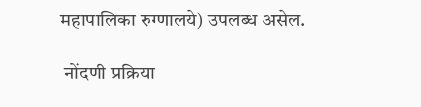महापालिका रुग्णालये) उपलब्ध असेल.

 नोंदणी प्रक्रिया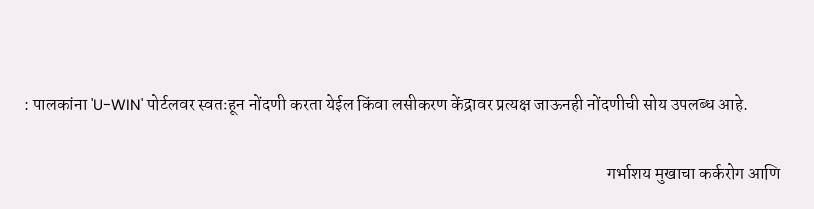: पालकांना 'U-WIN' पोर्टलवर स्वतःहून नोंदणी करता येईल किंवा लसीकरण केंद्रावर प्रत्यक्ष जाऊनही नोंदणीची सोय उपलब्ध आहे.

                                                                                                                                                                        गर्भाशय मुखाचा कर्करोग आणि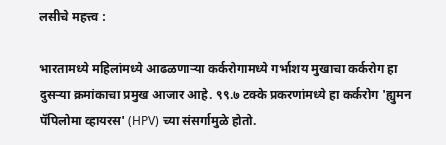लसीचे महत्त्व :

भारतामध्ये महिलांमध्ये आढळणाऱ्या कर्करोगामध्ये गर्भाशय मुखाचा कर्करोग हा दुसऱ्या क्रमांकाचा प्रमुख आजार आहे. ९९.७ टक्के प्रकरणांमध्ये हा कर्करोग 'ह्युमन पॅपिलोमा व्हायरस' (HPV) च्या संसर्गामुळे होतो.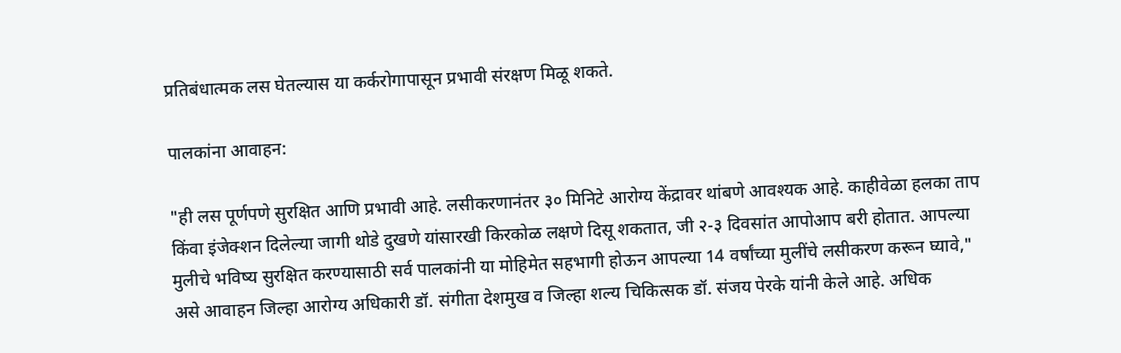प्रतिबंधात्मक लस घेतल्यास या कर्करोगापासून प्रभावी संरक्षण मिळू शकते.

पालकांना आवाहन:

"ही लस पूर्णपणे सुरक्षित आणि प्रभावी आहे. लसीकरणानंतर ३० मिनिटे आरोग्य केंद्रावर थांबणे आवश्यक आहे. काहीवेळा हलका ताप किंवा इंजेक्शन दिलेल्या जागी थोडे दुखणे यांसारखी किरकोळ लक्षणे दिसू शकतात, जी २-३ दिवसांत आपोआप बरी होतात. आपल्या मुलीचे भविष्य सुरक्षित करण्यासाठी सर्व पालकांनी या मोहिमेत सहभागी होऊन आपल्या 14 वर्षांच्या मुलींचे लसीकरण करून घ्यावे," असे आवाहन जिल्हा आरोग्य अधिकारी डॉ. संगीता देशमुख व जिल्हा शल्य चिकित्सक डॉ. संजय पेरके यांनी केले आहे. अधिक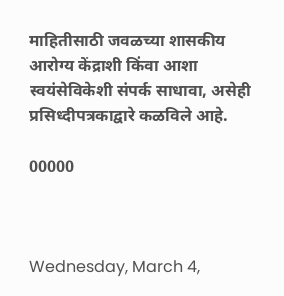माहितीसाठी जवळच्या शासकीय आरोग्य केंद्राशी किंवा आशा स्वयंसेविकेशी संपर्क साधावा, असेही प्रसिध्दीपत्रकाद्वारे कळविले आहे.

00000



Wednesday, March 4,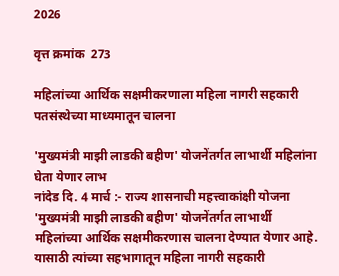2026

वृत्त क्रमांक  273

महिलांच्या आर्थिक सक्षमीकरणाला महिला नागरी सहकारी पतसंस्थेच्या माध्यमातून चालना

'मुख्यमंत्री माझी लाडकी बहीण' योजनेंतर्गत लाभार्थी महिलांना घेता येणार लाभ
नांदेड दि. 4 मार्च :- राज्य शासनाची महत्त्वाकांक्षी योजना 'मुख्यमंत्री माझी लाडकी बहीण' योजनेंतर्गत लाभार्थी महिलांच्या आर्थिक सक्षमीकरणास चालना देण्यात येणार आहे. यासाठी त्यांच्या सहभागातून महिला नागरी सहकारी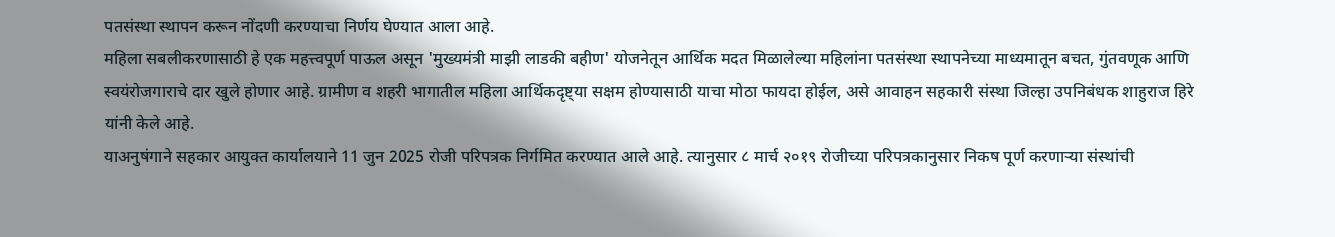पतसंस्था स्थापन करून नोंदणी करण्याचा निर्णय घेण्यात आला आहे.
महिला सबलीकरणासाठी हे एक महत्त्वपूर्ण पाऊल असून 'मुख्यमंत्री माझी लाडकी बहीण' योजनेतून आर्थिक मदत मिळालेल्या महिलांना पतसंस्था स्थापनेच्या माध्यमातून बचत, गुंतवणूक आणि स्वयंरोजगाराचे दार खुले होणार आहे. ग्रामीण व शहरी भागातील महिला आर्थिकदृष्ट्या सक्षम होण्यासाठी याचा मोठा फायदा होईल, असे आवाहन सहकारी संस्था जिल्हा उपनिबंधक शाहुराज हिरे यांनी केले आहे.
याअनुषंगाने सहकार आयुक्त कार्यालयाने 11 जुन 2025 रोजी परिपत्रक निर्गमित करण्यात आले आहे. त्यानुसार ८ मार्च २०१९ रोजीच्या परिपत्रकानुसार निकष पूर्ण करणाऱ्या संस्थांची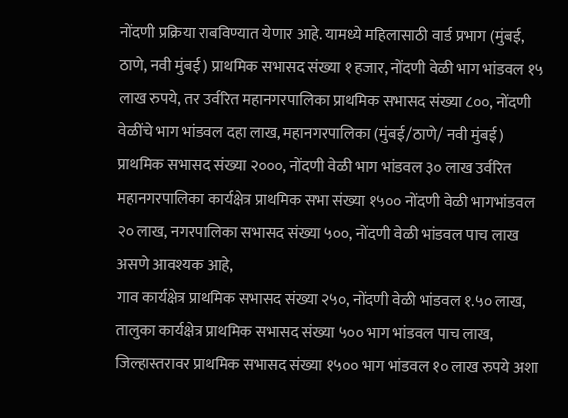नोंदणी प्रक्रिया राबविण्यात येणार आहे. यामध्ये महिलासाठी वार्ड प्रभाग (मुंबई, ठाणे, नवी मुंबई) प्राथमिक सभासद संख्या १ हजार, नोंदणी वेळी भाग भांडवल १५ लाख रुपये, तर उर्वरित महानगरपालिका प्राथमिक सभासद संख्या ८००, नोंदणी वेळींचे भाग भांडवल दहा लाख, महानगरपालिका (मुंबई/ठाणे/ नवी मुंबई) प्राथमिक सभासद संख्या २०००, नोंदणी वेळी भाग भांडवल ३० लाख उर्वरित महानगरपालिका कार्यक्षेत्र प्राथमिक सभा संख्या १५०० नोंदणी वेळी भागभांडवल २० लाख, नगरपालिका सभासद संख्या ५००, नोंदणी वेळी भांडवल पाच लाख असणे आवश्यक आहे,
गाव कार्यक्षेत्र प्राथमिक सभासद संख्या २५०, नोंदणी वेळी भांडवल १.५० लाख, तालुका कार्यक्षेत्र प्राथमिक सभासद संख्या ५०० भाग भांडवल पाच लाख, जिल्हास्तरावर प्राथमिक सभासद संख्या १५०० भाग भांडवल १० लाख रुपये अशा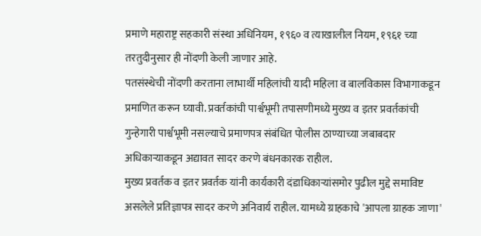प्रमाणे महाराष्ट्र सहकारी संस्था अधिनियम, १९६० व त्याखालील नियम, १९६१ च्या तरतुदीनुसार ही नोंदणी केली जाणार आहे.
पतसंस्थेची नोंदणी करताना लाभार्थी महिलांची यादी महिला व बालविकास विभागाकडून प्रमाणित करून घ्यावी. प्रवर्तकांची पार्श्वभूमी तपासणीमध्ये मुख्य व इतर प्रवर्तकांची गुन्हेगारी पार्श्वभूमी नसल्याचे प्रमाणपत्र संबंधित पोलीस ठाण्याच्या जबाबदार अधिकाऱ्याकडून अद्यावत सादर करणे बंधनकारक राहील.
मुख्य प्रवर्तक व इतर प्रवर्तक यांनी कार्यकारी दंडाधिकाऱ्यांसमोर पुढील मुद्दे समाविष्ट असलेले प्रतिज्ञापत्र सादर करणे अनिवार्य राहील. यामध्ये ग्राहकाचे 'आपला ग्राहक जाणा'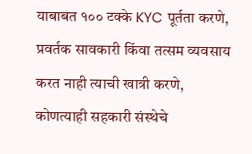याबाबत १०० टक्के KYC पूर्तता करणे, प्रवर्तक सावकारी किंवा तत्सम व्यवसाय करत नाही त्याची खात्री करणे, कोणत्याही सहकारी संस्थेचे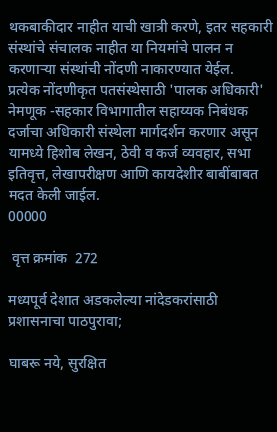थकबाकीदार नाहीत याची खात्री करणे, इतर सहकारी संस्थांचे संचालक नाहीत या नियमांचे पालन न करणाऱ्या संस्थांची नोंदणी नाकारण्यात येईल.
प्रत्येक नोंदणीकृत पतसंस्थेसाठी 'पालक अधिकारी' नेमणूक -सहकार विभागातील सहाय्यक निबंधक दर्जाचा अधिकारी संस्थेला मार्गदर्शन करणार असून यामध्ये हिशोब लेखन, ठेवी व कर्ज व्यवहार, सभा इतिवृत्त, लेखापरीक्षण आणि कायदेशीर बाबींबाबत मदत केली जाईल.
00000

 वृत्त क्रमांक  272

मध्यपूर्व देशात अडकलेल्या नांदेडकरांसाठी प्रशासनाचा पाठपुरावा;

घाबरू नये, सुरक्षित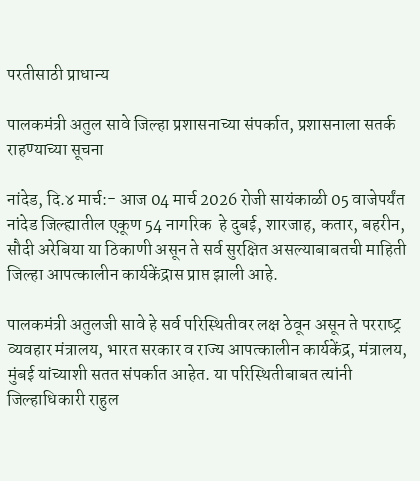परतीसाठी प्राधान्य

पालकमंत्री अतुल सावे जिल्हा प्रशासनाच्या संपर्कात, प्रशासनाला सतर्क राहण्याच्या सूचना

नांदेड, दि.४ मार्च:- आज 04 मार्च 2026 रोजी सायंकाळी 05 वाजेपर्यंत नांदेड जिल्ह्यातील एकूण 54 नागरिक  हे दुबई, शारजाह, कतार, बहरीन, सौदी अरेबिया या ठिकाणी असून ते सर्व सुरक्षित असल्याबाबतची माहिती जिल्हा आपत्कालीन कार्यकेंद्रास प्राप्त झाली आहे.

पालकमंत्री अतुलजी सावे हे सर्व पर‍िस्थितीवर लक्ष ठेवून असून ते परराष्‍ट्र व्‍यवहार मंत्रालय, भारत सरकार व राज्‍य आपत्‍कालीन कार्यकेंद्र, मंत्रालय, मुंबई यांच्‍याशी सतत संपर्कात आहेत. या पर‍िस्‍थितीबाबत त्‍यांनी जिल्हाधिकारी राहुल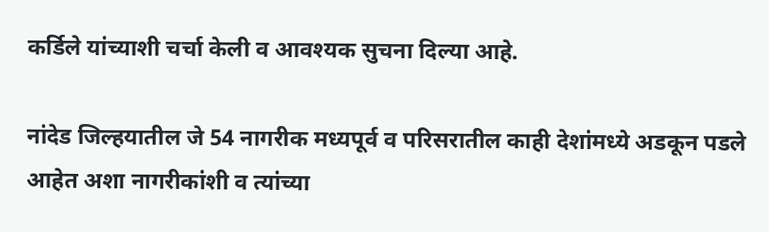कर्ड‍िले यांच्‍याशी चर्चा केली व आवश्‍यक सुचना द‍िल्‍या आहे.

नांदेड ज‍िल्‍हयातील जे 54 नागरीक मध्यपूर्व व परिसरातील काही देशांमध्ये अडकून पडले आहेत अशा नागरीकांशी व त्‍यांच्‍या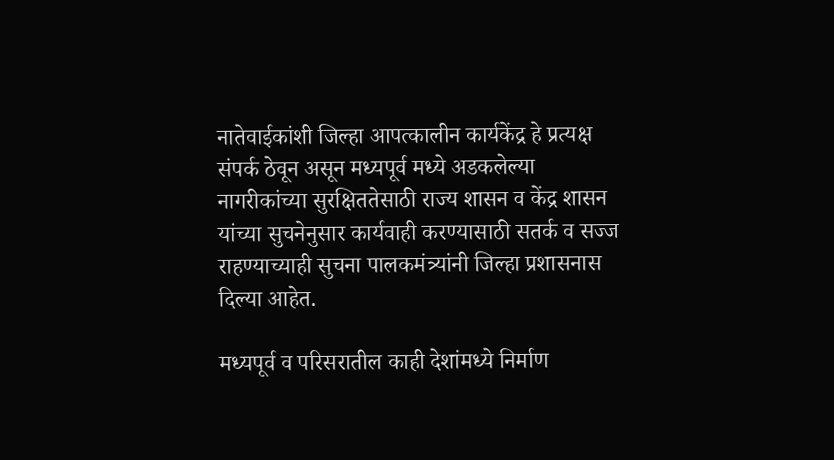नातेवाईकांशी ज‍िल्‍हा आपत्‍कालीन कार्यकेंद्र हे प्रत्‍यक्ष संपर्क ठेवून असून मध्‍यपूर्व मध्‍ये अडकलेल्‍या नागरीकांच्‍या सुरक्षिततेसाठी राज्‍य शासन व केंद्र शासन यांच्‍या सुचनेनुसार कार्यवाही करण्‍यासाठी सतर्क व सज्‍ज राहण्‍याच्‍याही सुचना पालकमंत्र्यांनी ज‍िल्‍हा प्रशासनास दिल्‍या आहेत.

मध्यपूर्व व परिसरातील काही देशांमध्ये निर्माण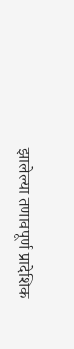झालेल्या तणावपूर्ण प्रादेशिक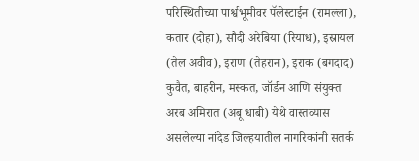परिस्थितीच्या पार्श्वभूमीवर पॅलेस्टाईन (रामल्ला), कतार (दोहा), सौदी अरेबिया (रियाध), इस्रायल (तेल अवीव), इराण (तेहरान), इराक (बगदाद) कुवैत, बाहरीन, मस्कत, जॉर्डन आणि संयुक्त अरब अमिरात (अबू धाबी) येथे वास्तव्यास असलेल्या नांदेड ज‍िल्‍हयातील नागरिकांनी सतर्क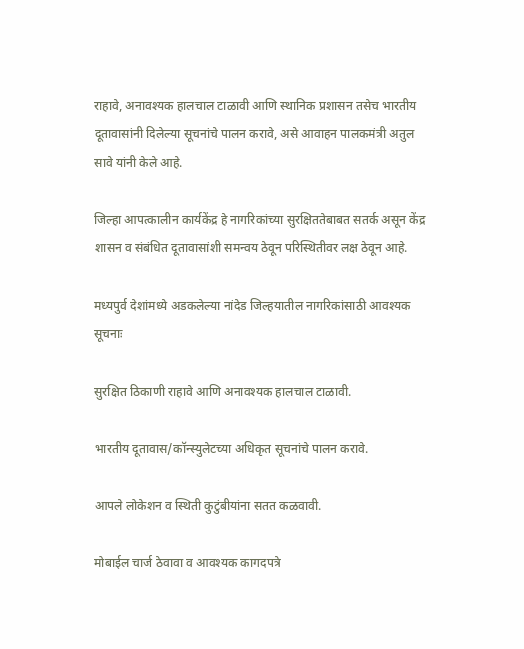राहावे, अनावश्यक हालचाल टाळावी आणि स्थानिक प्रशासन तसेच भारतीय दूतावासांनी दिलेल्या सूचनांचे पालन करावे, असे आवाहन पालकमंत्री अतुल सावे यांनी केले आहे.

ज‍िल्‍हा आपत्‍कालीन कार्यकेंद्र हे नागरिकांच्या सुरक्षिततेबाबत सतर्क असून केंद्र शासन व संबंधित दूतावासांशी समन्वय ठेवून परिस्थितीवर लक्ष ठेवून आहे.

मध्‍यपुर्व देशांमध्‍ये अडकलेल्या नांदेड ज‍िल्‍हयातील नागरिकांसाठी आवश्यक सूचनाः

सुरक्षित ठिकाणी राहावे आणि अनावश्यक हालचाल टाळावी.

भारतीय दूतावास/कॉन्स्युलेटच्या अधिकृत सूचनांचे पालन करावे.

आपले लोकेशन व स्थिती कुटुंबीयांना सतत कळवावी.

मोबाईल चार्ज ठेवावा व आवश्यक कागदपत्रे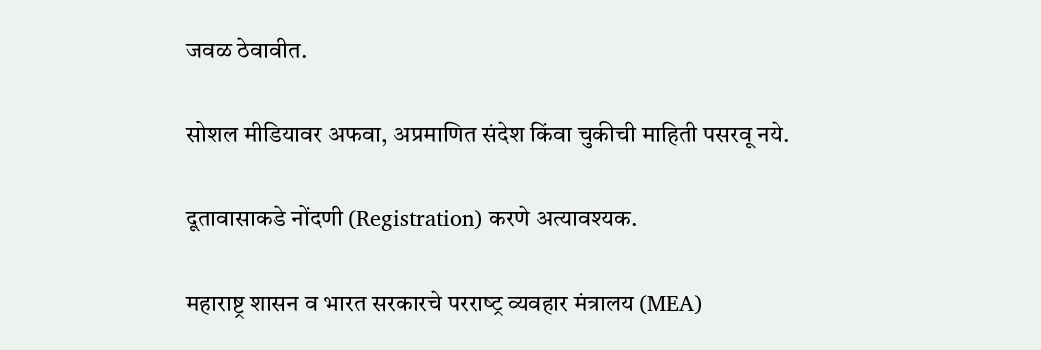जवळ ठेवावीत.

सोशल मीडियावर अफवा, अप्रमाणित संदेश किंवा चुकीची माहिती पसरवू नये.

दूतावासाकडे नोंदणी (Registration) करणे अत्यावश्यक.

महाराष्ट्र शासन व भारत सरकारचे परराष्‍ट्र व्‍यवहार मंत्रालय (MEA)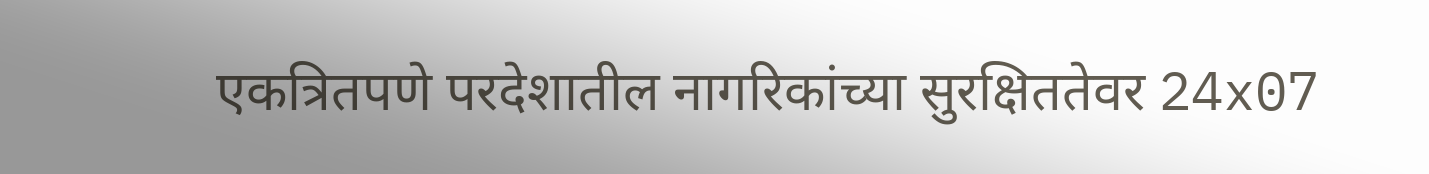एकत्रितपणे परदेशातील नागरिकांच्या सुरक्षिततेवर 24x07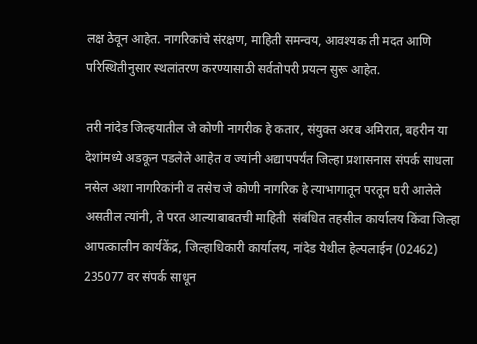लक्ष ठेवून आहेत. नागरिकांचे संरक्षण, माहिती समन्वय, आवश्यक ती मदत आणि परिस्थितीनुसार स्थलांतरण करण्‍यासाठी सर्वतोपरी प्रयत्न सुरू आहेत.

तरी नांदेड ज‍िल्‍हयातील जे कोणी नागरीक हे कतार, संयुक्त अरब अमिरात, बहरीन या देशांमध्ये अडकून पडलेले आहेत व ज्‍यांनी अद्यापपर्यंत ज‍िल्‍हा प्रशासनास संपर्क साधला नसेल अशा नागर‍िकांनी व तसेच जे कोणी नागर‍िक हे त्‍याभागातून परतून घरी आलेले असतील त्यांनी, ते परत आल्‍याबाबतची माहिती  संबंधित तहसील कार्यालय किंवा जिल्हा आपत्कालीन कार्यकेंद्र, जिल्हाधिकारी कार्यालय, नांदेड येथील हेल्पलाईन (02462) 235077 वर संपर्क साधून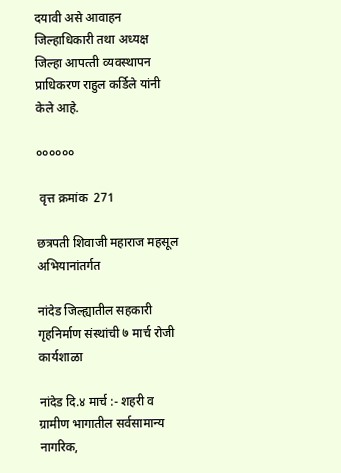दयावी असे आवाहन जिल्हाधिकारी तथा अध्‍यक्ष ज‍िल्‍हा आपत्‍ती व्‍यवस्‍थापन प्राध‍िकरण राहुल कर्डिले यांनी केले आहे.

००००००

 वृत्त क्रमांक  271

छत्रपती शिवाजी महाराज महसूल अभियानांतर्गत

नांदेड जिल्ह्यातील सहकारी गृहनिर्माण संस्थांची ७ मार्च रोजी कार्यशाळा

नांदेड दि.४ मार्च :- शहरी व ग्रामीण भागातील सर्वसामान्य नागरिक,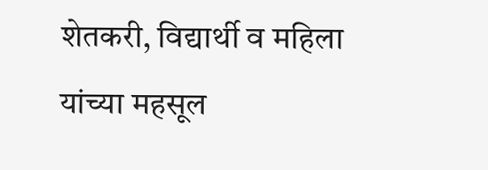शेतकरी, विद्यार्थी व महिला यांच्या महसूल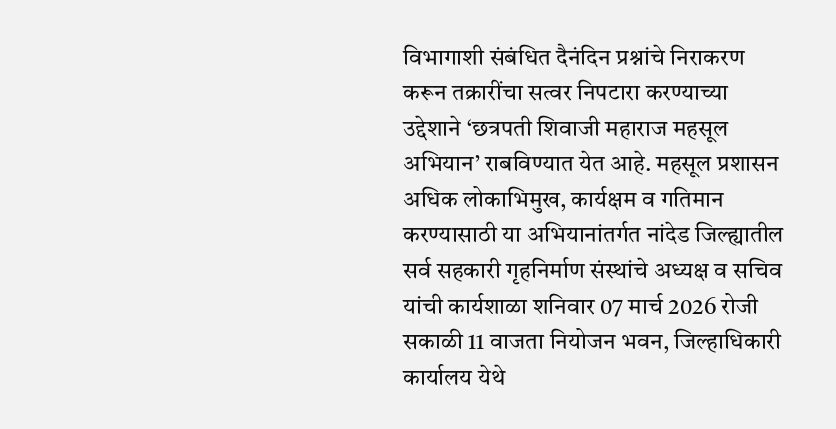विभागाशी संबंधित दैनंदिन प्रश्नांचे निराकरण करून तक्रारींचा सत्वर निपटारा करण्याच्या उद्देशाने ‘छत्रपती शिवाजी महाराज महसूल अभियान’ राबविण्यात येत आहे. महसूल प्रशासन अधिक लोकाभिमुख, कार्यक्षम व गतिमान करण्यासाठी या अभियानांतर्गत नांदेड जिल्ह्यातील सर्व सहकारी गृहनिर्माण संस्थांचे अध्यक्ष व सचिव यांची कार्यशाळा शनिवार 07 मार्च 2026 रोजी सकाळी 11 वाजता नियोजन भवन, जिल्हाधिकारी कार्यालय येथे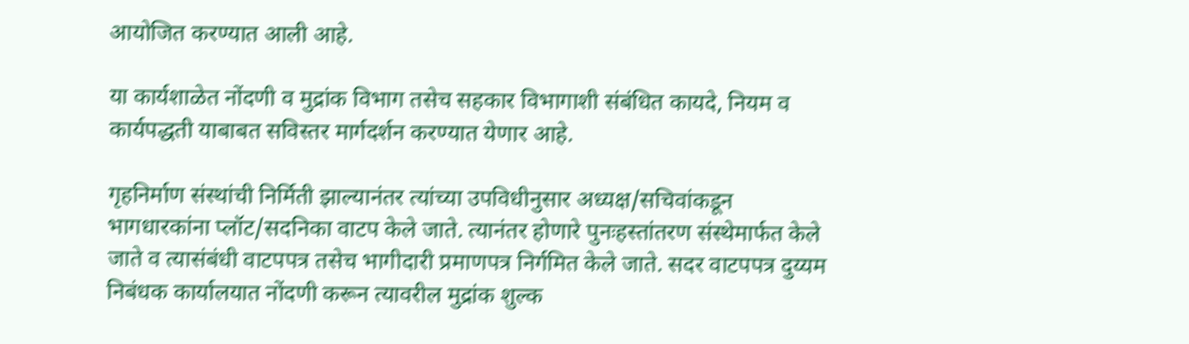आयोजित करण्यात आली आहे.

या कार्यशाळेत नोंदणी व मुद्रांक विभाग तसेच सहकार विभागाशी संबंधित कायदे, नियम व कार्यपद्धती याबाबत सविस्तर मार्गदर्शन करण्यात येणार आहे.

गृहनिर्माण संस्थांची निर्मिती झाल्यानंतर त्यांच्या उपविधीनुसार अध्यक्ष/सचिवांकडून भागधारकांना प्लॉट/सदनिका वाटप केले जाते. त्यानंतर होणारे पुनःहस्तांतरण संस्थेमार्फत केले जाते व त्यासंबंधी वाटपपत्र तसेच भागीदारी प्रमाणपत्र निर्गमित केले जाते. सदर वाटपपत्र दुय्यम निबंधक कार्यालयात नोंदणी करून त्यावरील मुद्रांक शुल्क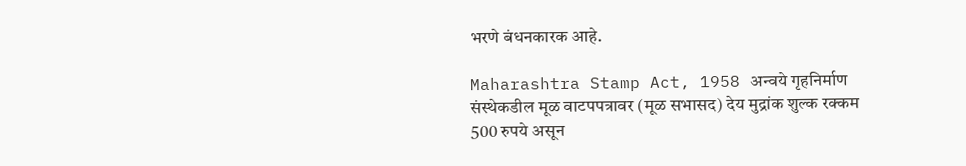भरणे बंधनकारक आहे.

Maharashtra Stamp Act, 1958 अन्वये गृहनिर्माण संस्थेकडील मूळ वाटपपत्रावर (मूळ सभासद) देय मुद्रांक शुल्क रक्कम 500 रुपये असून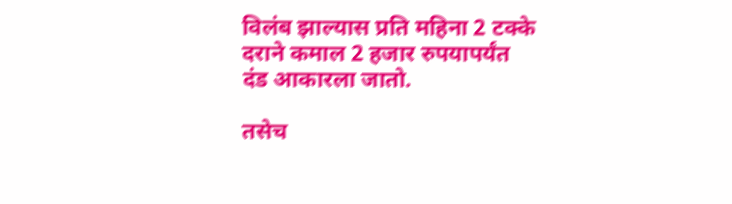विलंब झाल्यास प्रति महिना 2 टक्के दराने कमाल 2 हजार रुपयापर्यंत दंड आकारला जातो.

तसेच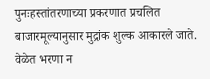पुनःहस्तांतरणाच्या प्रकरणात प्रचलित बाजारमूल्यानुसार मुद्रांक शुल्क आकारले जाते. वेळेत भरणा न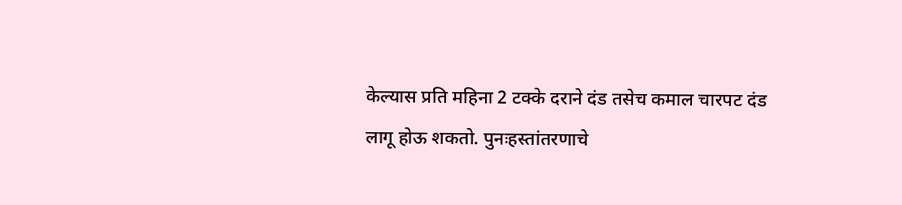केल्यास प्रति महिना 2 टक्के दराने दंड तसेच कमाल चारपट दंड लागू होऊ शकतो. पुनःहस्तांतरणाचे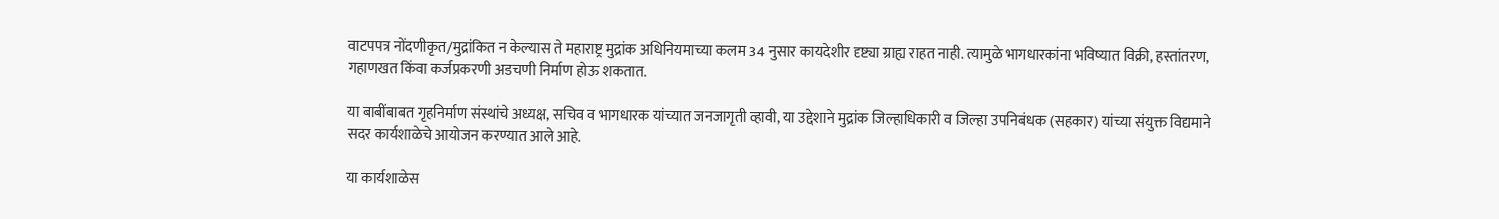वाटपपत्र नोंदणीकृत/मुद्रांकित न केल्यास ते महाराष्ट्र मुद्रांक अधिनियमाच्या कलम 34 नुसार कायदेशीर दृष्ट्या ग्राह्य राहत नाही. त्यामुळे भागधारकांना भविष्यात विक्री, हस्तांतरण, गहाणखत किंवा कर्जप्रकरणी अडचणी निर्माण होऊ शकतात.

या बाबींबाबत गृहनिर्माण संस्थांचे अध्यक्ष, सचिव व भागधारक यांच्यात जनजागृती व्हावी, या उद्देशाने मुद्रांक जिल्हाधिकारी व जिल्हा उपनिबंधक (सहकार) यांच्या संयुक्त विद्यमाने सदर कार्यशाळेचे आयोजन करण्यात आले आहे.

या कार्यशाळेस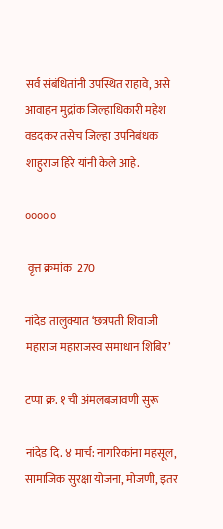सर्व संबंधितांनी उपस्थित राहावे, असे आवाहन मुद्रांक जिल्हाधिकारी महेश वडदकर तसेच जिल्हा उपनिबंधक शाहुराज हिरे यांनी केले आहे.

०००००

 वृत्त क्रमांक  270

नांदेड तालुक्यात ‘छत्रपती शिवाजी महाराज महाराजस्व समाधान शिबिर’

टप्पा क्र. १ ची अंमलबजावणी सुरू

नांदेड दि. ४ मार्च: नागरिकांना महसूल, सामाजिक सुरक्षा योजना, मोजणी, इतर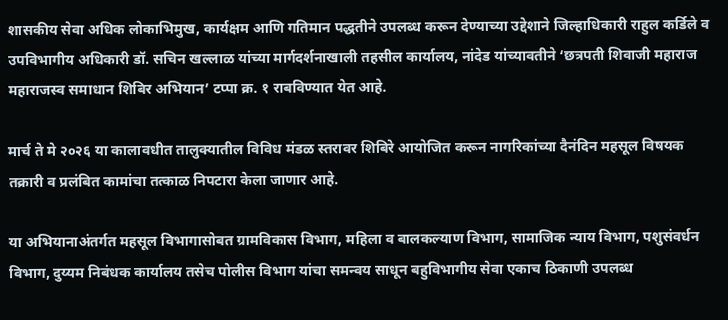शासकीय सेवा अधिक लोकाभिमुख, कार्यक्षम आणि गतिमान पद्धतीने उपलब्ध करून देण्याच्या उद्देशाने जिल्हाधिकारी राहुल कर्डिले व उपविभागीय अधिकारी डॉ. सचिन खल्लाळ यांच्या मार्गदर्शनाखाली तहसील कार्यालय, नांदेड यांच्यावतीने ‘छत्रपती शिवाजी महाराज महाराजस्व समाधान शिबिर अभियान’ टप्पा क्र. १ राबविण्यात येत आहे.

मार्च ते मे २०२६ या कालावधीत तालुक्यातील विविध मंडळ स्तरावर शिबिरे आयोजित करून नागरिकांच्या दैनंदिन महसूल विषयक तक्रारी व प्रलंबित कामांचा तत्काळ निपटारा केला जाणार आहे.

या अभियानाअंतर्गत महसूल विभागासोबत ग्रामविकास विभाग, महिला व बालकल्याण विभाग, सामाजिक न्याय विभाग, पशुसंवर्धन विभाग, दुय्यम निबंधक कार्यालय तसेच पोलीस विभाग यांचा समन्वय साधून बहुविभागीय सेवा एकाच ठिकाणी उपलब्ध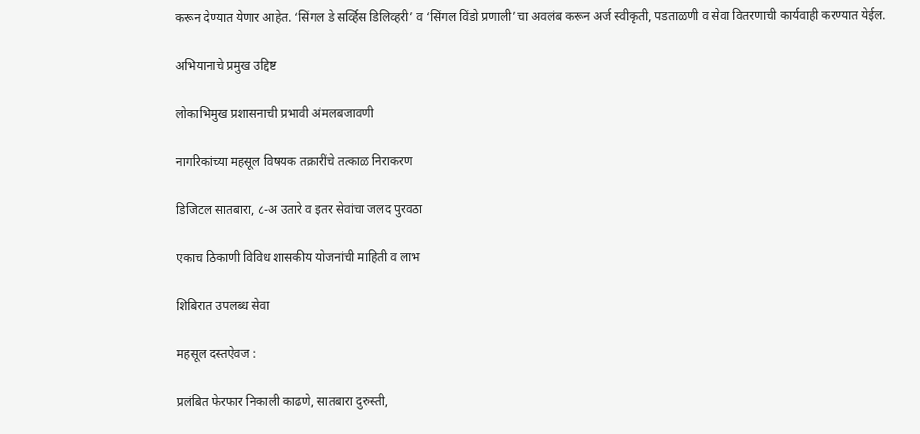करून देण्यात येणार आहेत. ‘सिंगल डे सर्व्हिस डिलिव्हरी’ व ‘सिंगल विंडो प्रणाली’चा अवलंब करून अर्ज स्वीकृती, पडताळणी व सेवा वितरणाची कार्यवाही करण्यात येईल.

अभियानाचे प्रमुख उद्दिष्ट

लोकाभिमुख प्रशासनाची प्रभावी अंमलबजावणी

नागरिकांच्या महसूल विषयक तक्रारींचे तत्काळ निराकरण

डिजिटल सातबारा, ८-अ उतारे व इतर सेवांचा जलद पुरवठा

एकाच ठिकाणी विविध शासकीय योजनांची माहिती व लाभ

शिबिरात उपलब्ध सेवा

महसूल दस्तऐवज :

प्रलंबित फेरफार निकाली काढणे, सातबारा दुरुस्ती,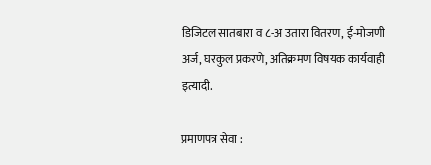डिजिटल सातबारा व ८-अ उतारा वितरण, ई-मोजणी अर्ज, घरकुल प्रकरणे, अतिक्रमण विषयक कार्यवाही इत्यादी.

प्रमाणपत्र सेवा :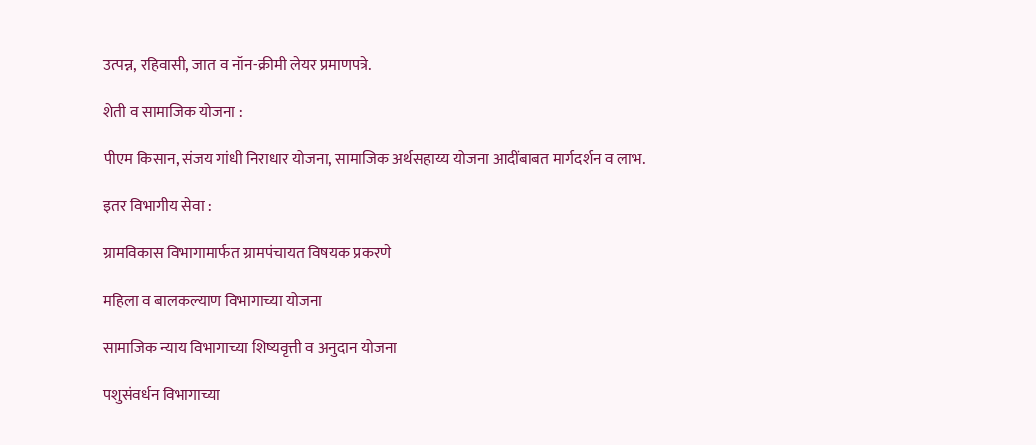उत्पन्न, रहिवासी, जात व नॉन-क्रीमी लेयर प्रमाणपत्रे.

शेती व सामाजिक योजना :

पीएम किसान, संजय गांधी निराधार योजना, सामाजिक अर्थसहाय्य योजना आदींबाबत मार्गदर्शन व लाभ.

इतर विभागीय सेवा :

ग्रामविकास विभागामार्फत ग्रामपंचायत विषयक प्रकरणे

महिला व बालकल्याण विभागाच्या योजना

सामाजिक न्याय विभागाच्या शिष्यवृत्ती व अनुदान योजना

पशुसंवर्धन विभागाच्या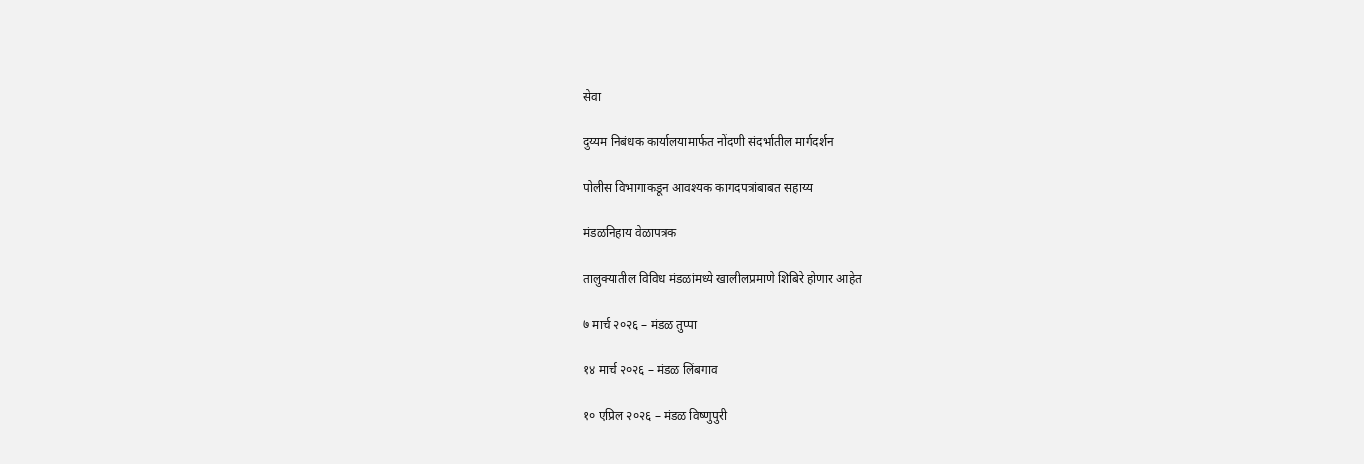सेवा

दुय्यम निबंधक कार्यालयामार्फत नोंदणी संदर्भातील मार्गदर्शन

पोलीस विभागाकडून आवश्यक कागदपत्रांबाबत सहाय्य

मंडळनिहाय वेळापत्रक

तालुक्यातील विविध मंडळांमध्ये खालीलप्रमाणे शिबिरे होणार आहेत

७ मार्च २०२६ – मंडळ तुप्पा

१४ मार्च २०२६ – मंडळ लिंबगाव

१० एप्रिल २०२६ – मंडळ विष्णुपुरी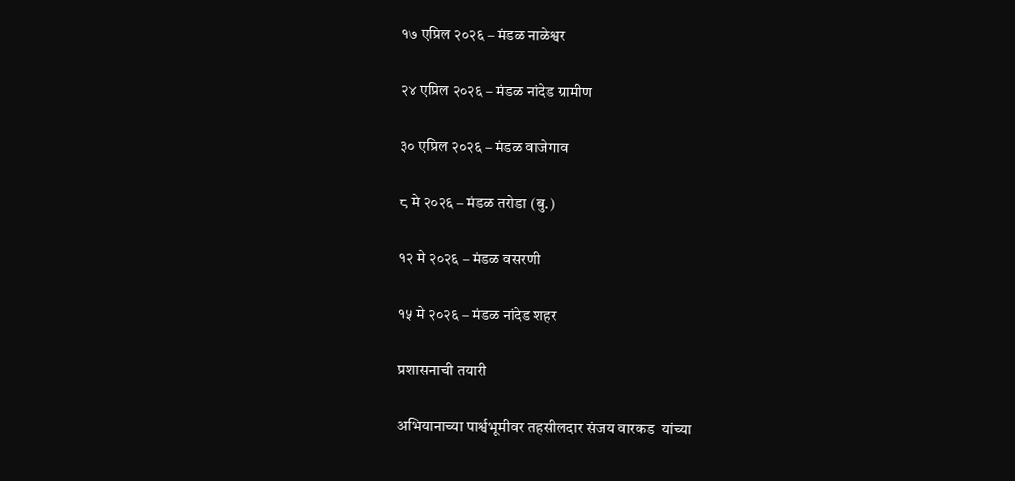१७ एप्रिल २०२६ – मंडळ नाळेश्वर

२४ एप्रिल २०२६ – मंडळ नांदेड ग्रामीण

३० एप्रिल २०२६ – मंडळ वाजेगाव

८ मे २०२६ – मंडळ तरोडा (बु.)

१२ मे २०२६ – मंडळ वसरणी

१५ मे २०२६ – मंडळ नांदेड शहर

प्रशासनाची तयारी

अभियानाच्या पार्श्वभूमीवर तहसीलदार संजय वारकड  यांच्या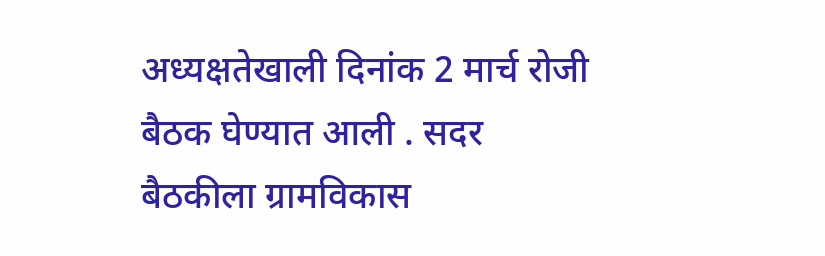अध्यक्षतेखाली दिनांक 2 मार्च रोजी बैठक घेण्यात आली . सदर बैठकीला ग्रामविकास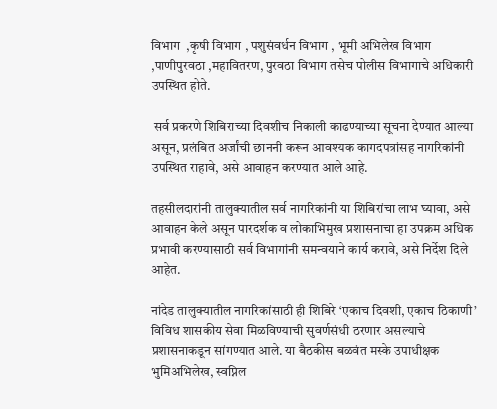विभाग  ,कृषी विभाग , पशुसंवर्धन विभाग , भूमी अभिलेख विभाग ,पाणीपुरवठा ,महावितरण, पुरवठा विभाग तसेच पोलीस विभागाचे अधिकारी उपस्थित होते.

 सर्व प्रकरणे शिबिराच्या दिवशीच निकाली काढण्याच्या सूचना देण्यात आल्या असून, प्रलंबित अर्जांची छाननी करून आवश्यक कागदपत्रांसह नागरिकांनी उपस्थित राहावे, असे आवाहन करण्यात आले आहे.

तहसीलदारांनी तालुक्यातील सर्व नागरिकांनी या शिबिरांचा लाभ घ्यावा, असे आवाहन केले असून पारदर्शक व लोकाभिमुख प्रशासनाचा हा उपक्रम अधिक प्रभावी करण्यासाठी सर्व विभागांनी समन्वयाने कार्य करावे, असे निर्देश दिले आहेत.

नांदेड तालुक्यातील नागरिकांसाठी ही शिबिरे ‘एकाच दिवशी, एकाच ठिकाणी’ विविध शासकीय सेवा मिळविण्याची सुवर्णसंधी ठरणार असल्याचे प्रशासनाकडून सांगण्यात आले. या बैठकीस बळवंत मस्के उपाधीक्षक भुमिअभिलेख, स्वप्निल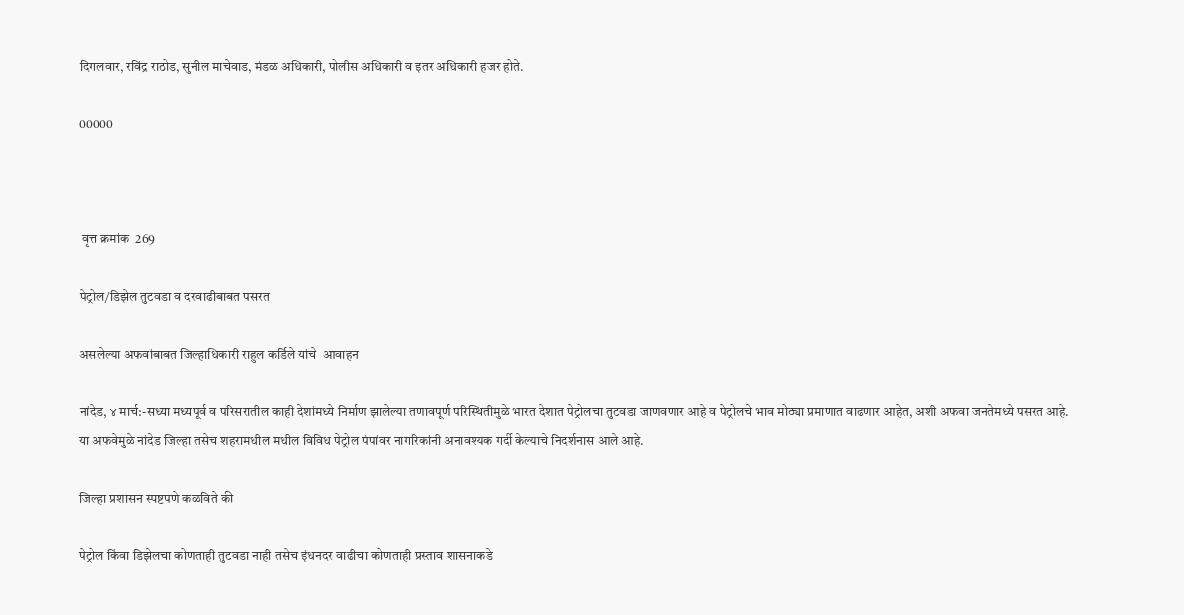दिगलवार, रविंद्र राठोड, सुनील माचेवाड, मंडळ अधिकारी, पोलीस अधिकारी व इतर अधिकारी हजर होते.

00000



 वृत्त क्रमांक  269

पेट्रोल/डिझेल तुटवडा व दरवाढीबाबत पसरत

असलेल्या अफवांबाबत जिल्हाधिकारी राहुल कर्डिले यांचे  आवाहन

नांदेड, ४ मार्च:-सध्या मध्यपूर्व व परिसरातील काही देशांमध्ये निर्माण झालेल्या तणावपूर्ण परिस्थितीमुळे भारत देशात पेट्रोलचा तुटवडा जाणवणार आहे व पेट्रोलचे भाव मोठ्या प्रमाणात वाढणार आहेत, अशी अफवा जनतेमध्ये पसरत आहे. या अफवेमुळे नांदेड जिल्हा तसेच शहरामधील मधील विविध पेट्रोल पंपांवर नागरिकांनी अनावश्यक गर्दी केल्याचे निदर्शनास आले आहे.

जिल्हा प्रशासन स्पष्टपणे कळविते की

पेट्रोल किंवा डिझेलचा कोणताही तुटवडा नाही तसेच इंधनदर वाढीचा कोणताही प्रस्ताव शासनाकडे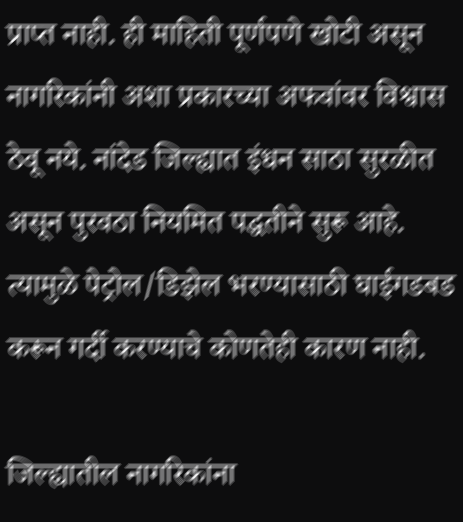प्राप्त नाही. ही माहिती पूर्णपणे खोटी असून नागरिकांनी अशा प्रकारच्या अफवांवर विश्वास ठेवू नये. नांदेड जिल्ह्यात इंधन साठा सुरळीत असून पुरवठा नियमित पद्धतीने सुरू आहे. त्यामुळे पेट्रोल/डिझेल भरण्यासाठी घाईगडबड करून गर्दी करण्याचे कोणतेही कारण नाही.

जिल्ह्यातील नागरिकांना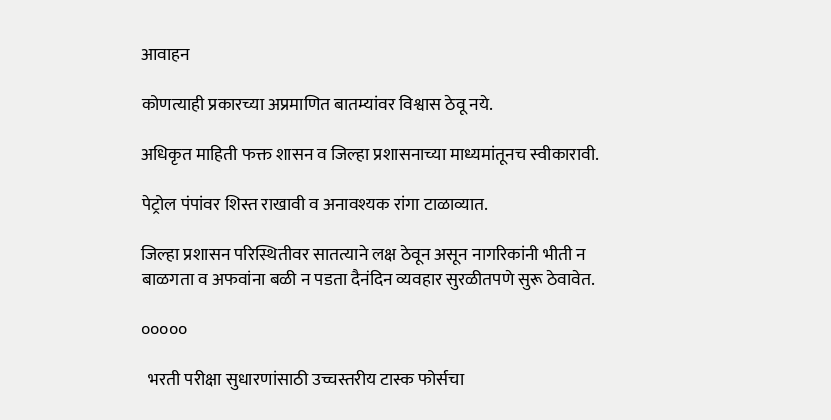आवाहन

कोणत्याही प्रकारच्या अप्रमाणित बातम्यांवर विश्वास ठेवू नये.

अधिकृत माहिती फक्त शासन व जिल्हा प्रशासनाच्या माध्यमांतूनच स्वीकारावी.

पेट्रोल पंपांवर शिस्त राखावी व अनावश्यक रांगा टाळाव्यात.

जिल्हा प्रशासन परिस्थितीवर सातत्याने लक्ष ठेवून असून नागरिकांनी भीती न बाळगता व अफवांना बळी न पडता दैनंदिन व्यवहार सुरळीतपणे सुरू ठेवावेत.

०००००

  भरती परीक्षा सुधारणांसाठी उच्चस्तरीय टास्क फोर्सचा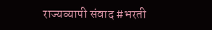राज्यव्यापी संवाद #भरती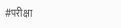#परीक्षा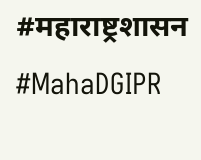#महाराष्ट्रशासन #MahaDGIPR